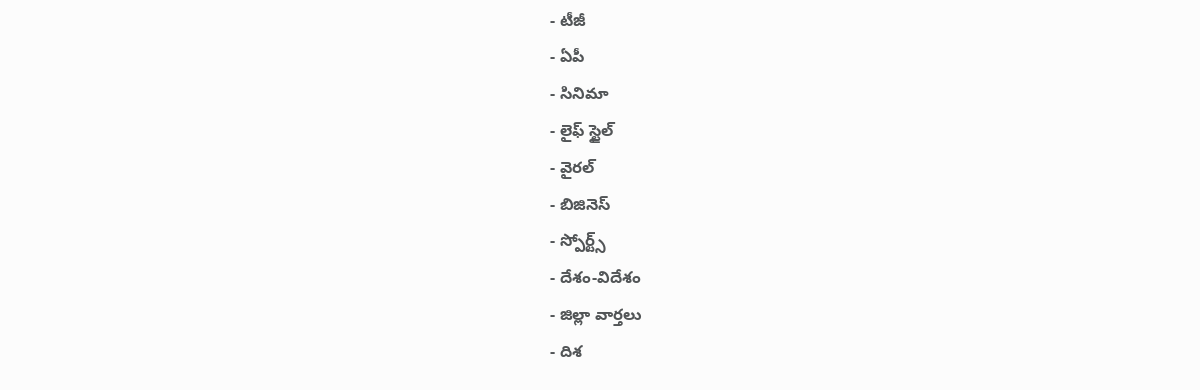- టీజీ
- ఏపీ
- సినిమా
- లైఫ్ స్టైల్
- వైరల్
- బిజినెస్
- స్పోర్ట్స్
- దేశం-విదేశం
- జిల్లా వార్తలు
- దిశ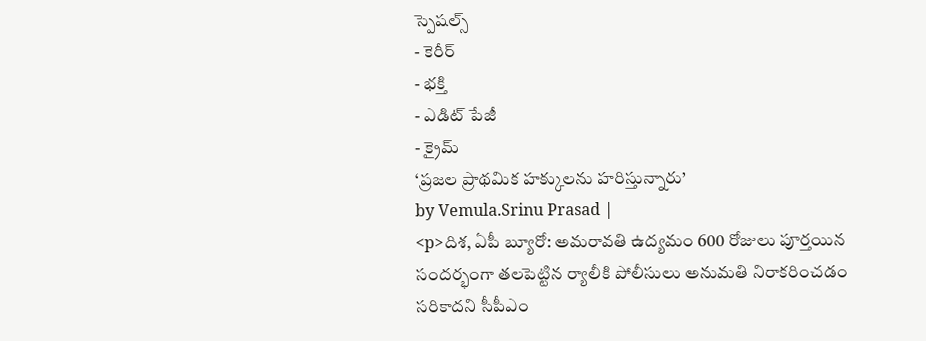స్పెషల్స్
- కెరీర్
- భక్తి
- ఎడిట్ పేజీ
- క్రైమ్
‘ప్రజల ప్రాథమిక హక్కులను హరిస్తున్నారు’
by Vemula.Srinu Prasad |
<p>దిశ, ఏపీ బ్యూరో: అమరావతి ఉద్యమం 600 రోజులు పూర్తయిన సందర్భంగా తలపెట్టిన ర్యాలీకి పోలీసులు అనుమతి నిరాకరించడం సరికాదని సీపీఎం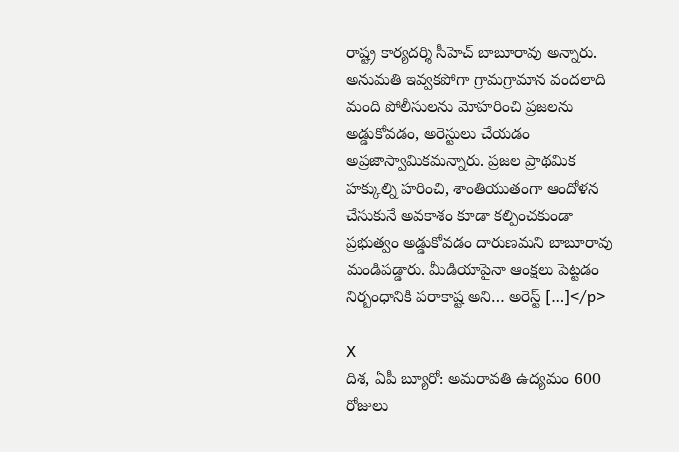రాష్ట్ర కార్యదర్శి సీహెచ్ బాబూరావు అన్నారు. అనుమతి ఇవ్వకపోగా గ్రామగ్రామాన వందలాది మంది పోలీసులను మోహరించి ప్రజలను అడ్డుకోవడం, అరెస్టులు చేయడం అప్రజాస్వామికమన్నారు. ప్రజల ప్రాథమిక హక్కుల్ని హరించి, శాంతియుతంగా ఆందోళన చేసుకునే అవకాశం కూడా కల్పించకుండా ప్రభుత్వం అడ్డుకోవడం దారుణమని బాబూరావు మండిపడ్డారు. మీడియాపైనా ఆంక్షలు పెట్టడం నిర్బంధానికి పరాకాష్ట అని… అరెస్ట్ […]</p>

X
దిశ, ఏపీ బ్యూరో: అమరావతి ఉద్యమం 600 రోజులు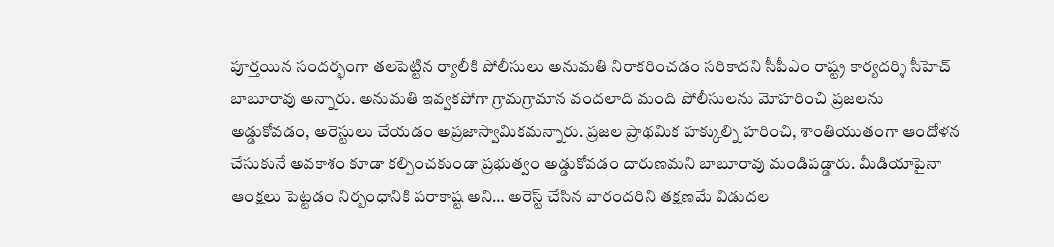పూర్తయిన సందర్భంగా తలపెట్టిన ర్యాలీకి పోలీసులు అనుమతి నిరాకరించడం సరికాదని సీపీఎం రాష్ట్ర కార్యదర్శి సీహెచ్ బాబూరావు అన్నారు. అనుమతి ఇవ్వకపోగా గ్రామగ్రామాన వందలాది మంది పోలీసులను మోహరించి ప్రజలను అడ్డుకోవడం, అరెస్టులు చేయడం అప్రజాస్వామికమన్నారు. ప్రజల ప్రాథమిక హక్కుల్ని హరించి, శాంతియుతంగా ఆందోళన చేసుకునే అవకాశం కూడా కల్పించకుండా ప్రభుత్వం అడ్డుకోవడం దారుణమని బాబూరావు మండిపడ్డారు. మీడియాపైనా ఆంక్షలు పెట్టడం నిర్బంధానికి పరాకాష్ట అని… అరెస్ట్ చేసిన వారందరిని తక్షణమే విడుదల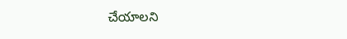చేయాలని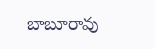బాబూరావు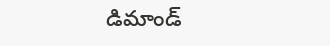డిమాండ్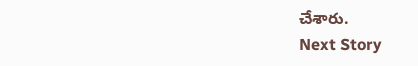చేశారు.
Next Story